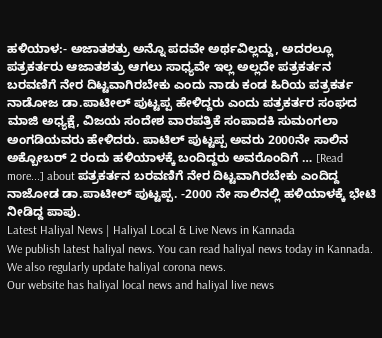ಹಳಿಯಾಳ:- ಅಜಾತಶತ್ರು ಅನ್ನೊ ಪದವೇ ಅರ್ಥವಿಲ್ಲದ್ದು, ಅದರಲ್ಲೂ ಪತ್ರಕರ್ತರು ಆಜಾತಶತ್ರು ಆಗಲು ಸಾಧ್ಯವೇ ಇಲ್ಲ ಅಲ್ಲದೇ ಪತ್ರಕರ್ತನ ಬರವಣಿಗೆ ನೇರ ದಿಟ್ಟವಾಗಿರಬೇಕು ಎಂದು ನಾಡು ಕಂಡ ಹಿರಿಯ ಪತ್ರಕರ್ತ ನಾಡೋಜ ಡಾ.ಪಾಟೀಲ್ ಪುಟ್ಟಪ್ಪ ಹೇಳಿದ್ದರು ಎಂದು ಪತ್ರಕರ್ತರ ಸಂಘದ ಮಾಜಿ ಅಧ್ಯಕ್ಷೆ, ವಿಜಯ ಸಂದೇಶ ವಾರಪತ್ರಿಕೆ ಸಂಪಾದಕಿ ಸುಮಂಗಲಾ ಅಂಗಡಿಯವರು ಹೇಳಿದರು. ಪಾಟಿಲ್ ಪುಟ್ಟಪ್ಪ ಅವರು 2000ನೇ ಸಾಲಿನ ಅಕ್ಬೋಬರ್ 2 ರಂದು ಹಳಿಯಾಳಕ್ಕೆ ಬಂದಿದ್ದರು ಅವರೊಂದಿಗೆ … [Read more...] about ಪತ್ರಕರ್ತನ ಬರವಣಿಗೆ ನೇರ ದಿಟ್ಟವಾಗಿರಬೇಕು ಎಂದಿದ್ದ ನಾಜೋಡ ಡಾ.ಪಾಟೀಲ್ ಪುಟ್ಟಪ್ಪ. -2000 ನೇ ಸಾಲಿನಲ್ಲಿ ಹಳಿಯಾಳಕ್ಕೆ ಭೇಟಿ ನೀಡಿದ್ದ ಪಾಪು.
Latest Haliyal News | Haliyal Local & Live News in Kannada
We publish latest haliyal news. You can read haliyal news today in Kannada. We also regularly update haliyal corona news.
Our website has haliyal local news and haliyal live news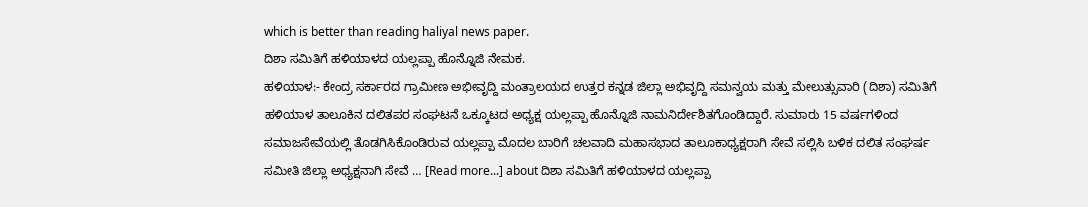which is better than reading haliyal news paper.
ದಿಶಾ ಸಮಿತಿಗೆ ಹಳಿಯಾಳದ ಯಲ್ಲಪ್ಪಾ ಹೊನ್ನೊಜಿ ನೇಮಕ.
ಹಳಿಯಾಳ:- ಕೇಂದ್ರ ಸರ್ಕಾರದ ಗ್ರಾಮೀಣ ಅಭೀವೃದ್ದಿ ಮಂತ್ರಾಲಯದ ಉತ್ತರ ಕನ್ನಡ ಜಿಲ್ಲಾ ಅಭಿವೃದ್ದಿ ಸಮನ್ವಯ ಮತ್ತು ಮೇಲುತ್ಸುವಾರಿ (ದಿಶಾ) ಸಮಿತಿಗೆ ಹಳಿಯಾಳ ತಾಲೂಕಿನ ದಲಿತಪರ ಸಂಘಟನೆ ಒಕ್ಕೂಟದ ಅಧ್ಯಕ್ಷ ಯಲ್ಲಪ್ಪಾ ಹೊನ್ನೊಜಿ ನಾಮನಿರ್ದೇಶಿತಗೊಂಡಿದ್ದಾರೆ. ಸುಮಾರು 15 ವರ್ಷಗಳಿಂದ ಸಮಾಜಸೇವೆಯಲ್ಲಿ ತೊಡಗಿಸಿಕೊಂಡಿರುವ ಯಲ್ಲಪ್ಪಾ ಮೊದಲ ಬಾರಿಗೆ ಚಲವಾದಿ ಮಹಾಸಭಾದ ತಾಲೂಕಾಧ್ಯಕ್ಷರಾಗಿ ಸೇವೆ ಸಲ್ಲಿಸಿ ಬಳಿಕ ದಲಿತ ಸಂಘರ್ಷ ಸಮೀತಿ ಜಿಲ್ಲಾ ಅಧ್ಯಕ್ಷನಾಗಿ ಸೇವೆ … [Read more...] about ದಿಶಾ ಸಮಿತಿಗೆ ಹಳಿಯಾಳದ ಯಲ್ಲಪ್ಪಾ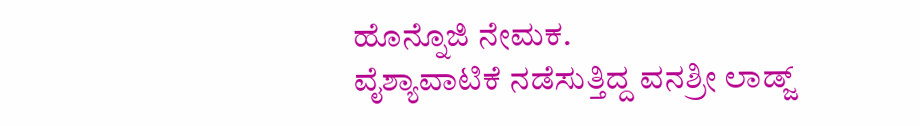ಹೊನ್ನೊಜಿ ನೇಮಕ.
ವೈಶ್ಯಾವಾಟಿಕೆ ನಡೆಸುತ್ತಿದ್ದ ವನಶ್ರೀ ಲಾಡ್ಜ್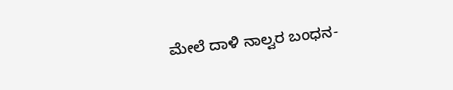ಮೇಲೆ ದಾಳಿ ನಾಲ್ವರ ಬಂಧನ-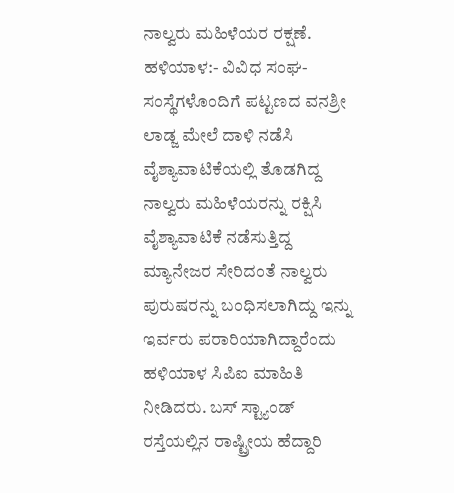ನಾಲ್ವರು ಮಹಿಳೆಯರ ರಕ್ಷಣೆ.
ಹಳಿಯಾಳ:- ವಿವಿಧ ಸಂಘ-ಸಂಸ್ಥೆಗಳೊಂದಿಗೆ ಪಟ್ಟಣದ ವನಶ್ರೀ ಲಾಡ್ಜ ಮೇಲೆ ದಾಳಿ ನಡೆಸಿ ವೈಶ್ಯಾವಾಟಿಕೆಯಲ್ಲಿ ತೊಡಗಿದ್ದ ನಾಲ್ವರು ಮಹಿಳೆಯರನ್ನು ರಕ್ಷಿಸಿ ವೈಶ್ಯಾವಾಟಿಕೆ ನಡೆಸುತ್ತಿದ್ದ ಮ್ಯಾನೇಜರ ಸೇರಿದಂತೆ ನಾಲ್ವರು ಪುರುಷರನ್ನು ಬಂಧಿಸಲಾಗಿದ್ದು ಇನ್ನು ಇರ್ವರು ಪರಾರಿಯಾಗಿದ್ದಾರೆಂದು ಹಳಿಯಾಳ ಸಿಪಿಐ ಮಾಹಿತಿ ನೀಡಿದರು. ಬಸ್ ಸ್ಟ್ಯಾಂಡ್ ರಸ್ತೆಯಲ್ಲಿನ ರಾಷ್ಟ್ರೀಯ ಹೆದ್ದಾರಿ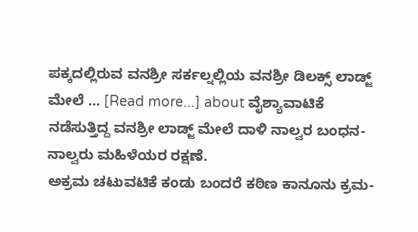ಪಕ್ಕದಲ್ಲಿರುವ ವನಶ್ರೀ ಸರ್ಕಲ್ನಲ್ಲಿಯ ವನಶ್ರೀ ಡಿಲಕ್ಸ್ ಲಾಡ್ಜ್ ಮೇಲೆ … [Read more...] about ವೈಶ್ಯಾವಾಟಿಕೆ ನಡೆಸುತ್ತಿದ್ದ ವನಶ್ರೀ ಲಾಡ್ಜ್ ಮೇಲೆ ದಾಳಿ ನಾಲ್ವರ ಬಂಧನ- ನಾಲ್ವರು ಮಹಿಳೆಯರ ರಕ್ಷಣೆ.
ಅಕ್ರಮ ಚಟುವಟಿಕೆ ಕಂಡು ಬಂದರೆ ಕಠಿಣ ಕಾನೂನು ಕ್ರಮ-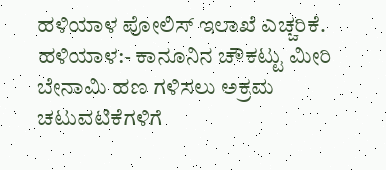ಹಳಿಯಾಳ ಪೋಲಿಸ್ ಇಲಾಖೆ ಎಚ್ಚರಿಕೆ.
ಹಳಿಯಾಳ:- ಕಾನೂನಿನ ಚೌಕಟ್ಟು ಮೀರಿ ಬೇನಾಮಿ ಹಣ ಗಳಿಸಲು ಅಕ್ರಮ ಚಟುವಟಿಕೆಗಳಿಗೆ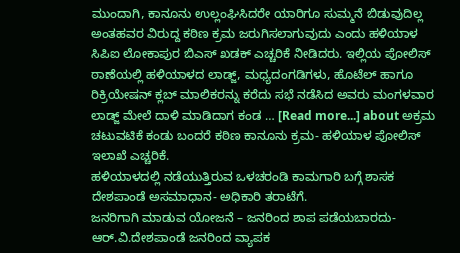ಮುಂದಾಗಿ, ಕಾನೂನು ಉಲ್ಲಂಘಿಸಿದರೇ ಯಾರಿಗೂ ಸುಮ್ಮನೆ ಬಿಡುವುದಿಲ್ಲ ಅಂತಹವರ ವಿರುದ್ದ ಕಠಿಣ ಕ್ರಮ ಜರುಗಿಸಲಾಗುವುದು ಎಂದು ಹಳಿಯಾಳ ಸಿಪಿಐ ಲೋಕಾಪುರ ಬಿಎಸ್ ಖಡಕ್ ಎಚ್ಚರಿಕೆ ನೀಡಿದರು. ಇಲ್ಲಿಯ ಪೋಲಿಸ್ ಠಾಣೆಯಲ್ಲಿ ಹಳಿಯಾಳದ ಲಾಡ್ಜ್, ಮಧ್ಯದಂಗಡಿಗಳು, ಹೊಟೆಲ್ ಹಾಗೂ ರಿಕ್ರಿಯೇಷನ್ ಕ್ಲಬ್ ಮಾಲಿಕರನ್ನು ಕರೆದು ಸಭೆ ನಡೆಸಿದ ಅವರು ಮಂಗಳವಾರ ಲಾಡ್ಜ್ ಮೇಲೆ ದಾಳಿ ಮಾಡಿದಾಗ ಕಂಡ … [Read more...] about ಅಕ್ರಮ ಚಟುವಟಿಕೆ ಕಂಡು ಬಂದರೆ ಕಠಿಣ ಕಾನೂನು ಕ್ರಮ- ಹಳಿಯಾಳ ಪೋಲಿಸ್ ಇಲಾಖೆ ಎಚ್ಚರಿಕೆ.
ಹಳಿಯಾಳದಲ್ಲಿ ನಡೆಯುತ್ತಿರುವ ಒಳಚರಂಡಿ ಕಾಮಗಾರಿ ಬಗ್ಗೆ ಶಾಸಕ ದೇಶಪಾಂಡೆ ಅಸಮಾಧಾನ- ಅಧಿಕಾರಿ ತರಾಟೆಗೆ.
ಜನರಿಗಾಗಿ ಮಾಡುವ ಯೋಜನೆ – ಜನರಿಂದ ಶಾಪ ಪಡೆಯಬಾರದು- ಆರ್.ವಿ.ದೇಶಪಾಂಡೆ ಜನರಿಂದ ವ್ಯಾಪಕ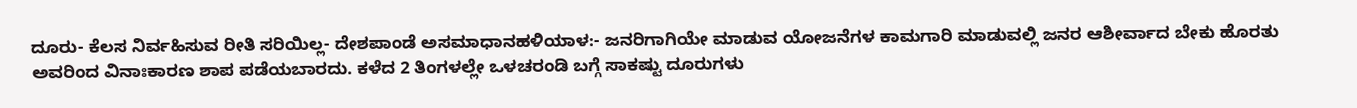ದೂರು- ಕೆಲಸ ನಿರ್ವಹಿಸುವ ರೀತಿ ಸರಿಯಿಲ್ಲ- ದೇಶಪಾಂಡೆ ಅಸಮಾಧಾನಹಳಿಯಾಳ:- ಜನರಿಗಾಗಿಯೇ ಮಾಡುವ ಯೋಜನೆಗಳ ಕಾಮಗಾರಿ ಮಾಡುವಲ್ಲಿ ಜನರ ಆಶೀರ್ವಾದ ಬೇಕು ಹೊರತು ಅವರಿಂದ ವಿನಾಃಕಾರಣ ಶಾಪ ಪಡೆಯಬಾರದು. ಕಳೆದ 2 ತಿಂಗಳಲ್ಲೇ ಒಳಚರಂಡಿ ಬಗ್ಗೆ ಸಾಕಷ್ಟು ದೂರುಗಳು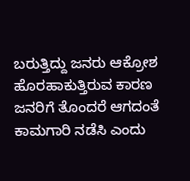ಬರುತ್ತಿದ್ದು ಜನರು ಆಕ್ರೋಶ ಹೊರಹಾಕುತ್ತಿರುವ ಕಾರಣ ಜನರಿಗೆ ತೊಂದರೆ ಆಗದಂತೆ ಕಾಮಗಾರಿ ನಡೆಸಿ ಎಂದು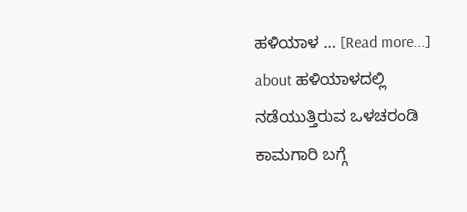ಹಳಿಯಾಳ … [Read more...] about ಹಳಿಯಾಳದಲ್ಲಿ ನಡೆಯುತ್ತಿರುವ ಒಳಚರಂಡಿ ಕಾಮಗಾರಿ ಬಗ್ಗೆ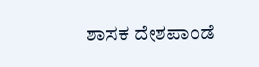ಶಾಸಕ ದೇಶಪಾಂಡೆ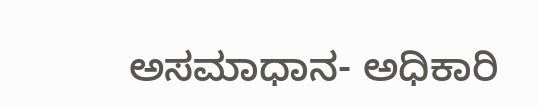ಅಸಮಾಧಾನ- ಅಧಿಕಾರಿ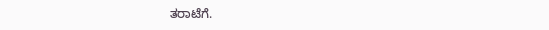ತರಾಟೆಗೆ.